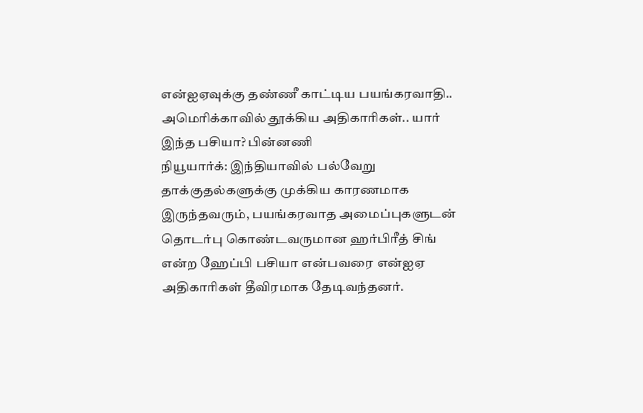என்ஐஏவுக்கு தண்ணீ காட்டிய பயங்கரவாதி.. அமெரிக்காவில் தூக்கிய அதிகாரிகள்.. யார் இந்த பசியா? பின்னணி
நியூயார்க்: இந்தியாவில் பல்வேறு தாக்குதல்களுக்கு முக்கிய காரணமாக இருந்தவரும், பயங்கரவாத அமைப்புகளுடன் தொடர்பு கொண்டவருமான ஹர்பிரீத் சிங் என்ற ஹேப்பி பசியா என்பவரை என்ஐஏ அதிகாரிகள் தீவிரமாக தேடிவந்தனர்.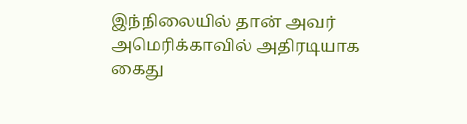இந்நிலையில் தான் அவர் அமெரிக்காவில் அதிரடியாக கைது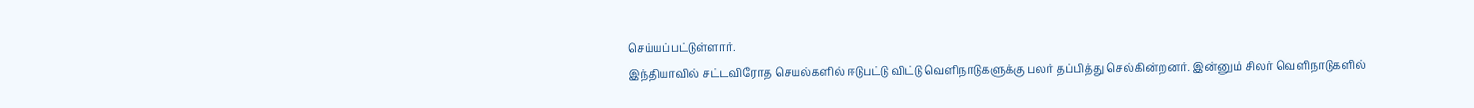செய்யப்பட்டுள்ளார்.
இந்தியாவில் சட்டவிரோத செயல்களில் ஈடுபட்டு விட்டு வெளிநாடுகளுக்கு பலர் தப்பித்து செல்கின்றனர். இன்னும் சிலர் வெளிநாடுகளில்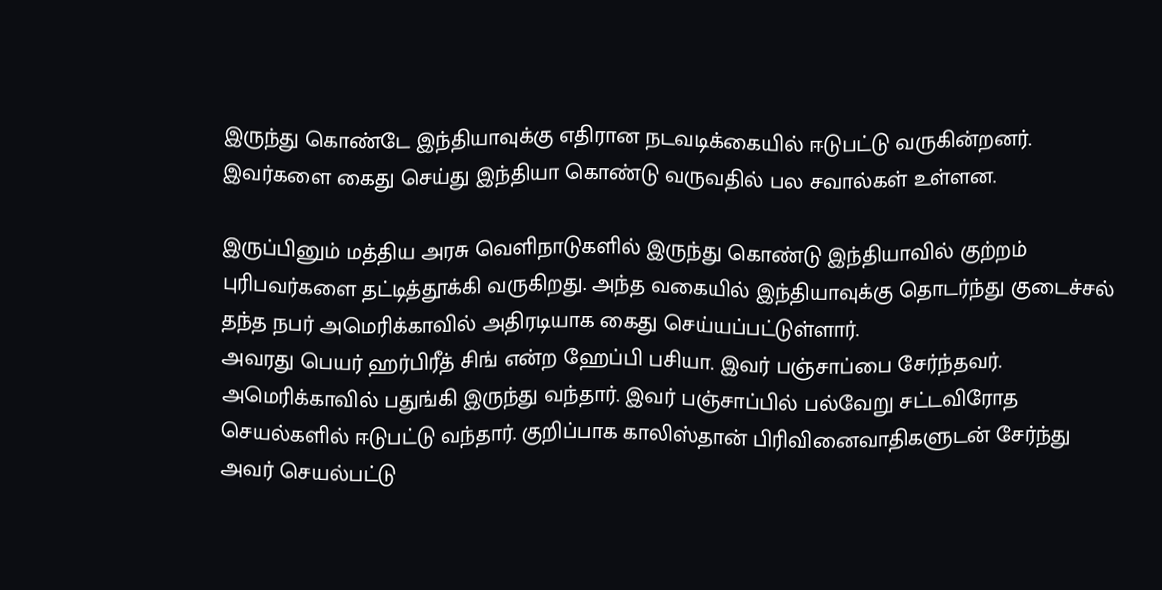இருந்து கொண்டே இந்தியாவுக்கு எதிரான நடவடிக்கையில் ஈடுபட்டு வருகின்றனர். இவர்களை கைது செய்து இந்தியா கொண்டு வருவதில் பல சவால்கள் உள்ளன.

இருப்பினும் மத்திய அரசு வெளிநாடுகளில் இருந்து கொண்டு இந்தியாவில் குற்றம் புரிபவர்களை தட்டித்தூக்கி வருகிறது. அந்த வகையில் இந்தியாவுக்கு தொடர்ந்து குடைச்சல் தந்த நபர் அமெரிக்காவில் அதிரடியாக கைது செய்யப்பட்டுள்ளார்.
அவரது பெயர் ஹர்பிரீத் சிங் என்ற ஹேப்பி பசியா. இவர் பஞ்சாப்பை சேர்ந்தவர். அமெரிக்காவில் பதுங்கி இருந்து வந்தார். இவர் பஞ்சாப்பில் பல்வேறு சட்டவிரோத செயல்களில் ஈடுபட்டு வந்தார். குறிப்பாக காலிஸ்தான் பிரிவினைவாதிகளுடன் சேர்ந்து அவர் செயல்பட்டு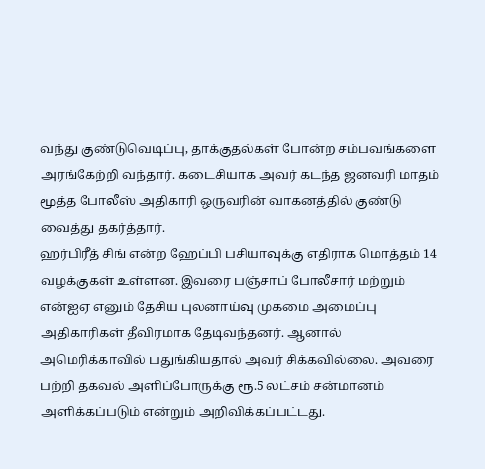வந்து குண்டுவெடிப்பு, தாக்குதல்கள் போன்ற சம்பவங்களை அரங்கேற்றி வந்தார். கடைசியாக அவர் கடந்த ஜனவரி மாதம் மூத்த போலீஸ் அதிகாரி ஒருவரின் வாகனத்தில் குண்டு வைத்து தகர்த்தார்.
ஹர்பிரீத் சிங் என்ற ஹேப்பி பசியாவுக்கு எதிராக மொத்தம் 14 வழக்குகள் உள்ளன. இவரை பஞ்சாப் போலீசார் மற்றும் என்ஐஏ எனும் தேசிய புலனாய்வு முகமை அமைப்பு அதிகாரிகள் தீவிரமாக தேடிவந்தனர். ஆனால் அமெரிக்காவில் பதுங்கியதால் அவர் சிக்கவில்லை. அவரை பற்றி தகவல் அளிப்போருக்கு ரூ.5 லட்சம் சன்மானம் அளிக்கப்படும் என்றும் அறிவிக்கப்பட்டது.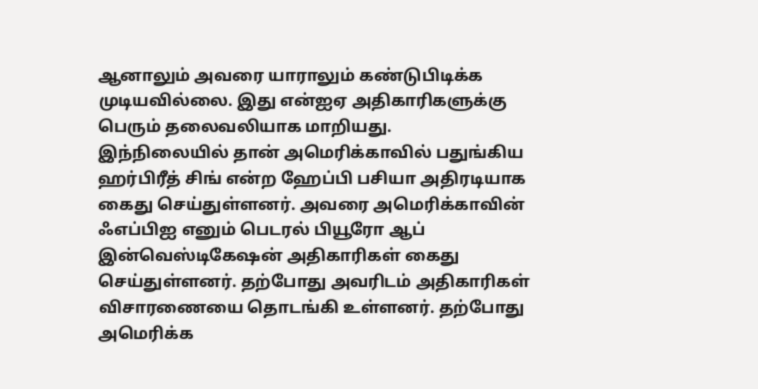ஆனாலும் அவரை யாராலும் கண்டுபிடிக்க முடியவில்லை. இது என்ஐஏ அதிகாரிகளுக்கு பெரும் தலைவலியாக மாறியது.
இந்நிலையில் தான் அமெரிக்காவில் பதுங்கிய ஹர்பிரீத் சிங் என்ற ஹேப்பி பசியா அதிரடியாக கைது செய்துள்ளனர். அவரை அமெரிக்காவின் ஃஎப்பிஐ எனும் பெடரல் பியூரோ ஆப் இன்வெஸ்டிகேஷன் அதிகாரிகள் கைது செய்துள்ளனர். தற்போது அவரிடம் அதிகாரிகள் விசாரணையை தொடங்கி உள்ளனர். தற்போது அமெரிக்க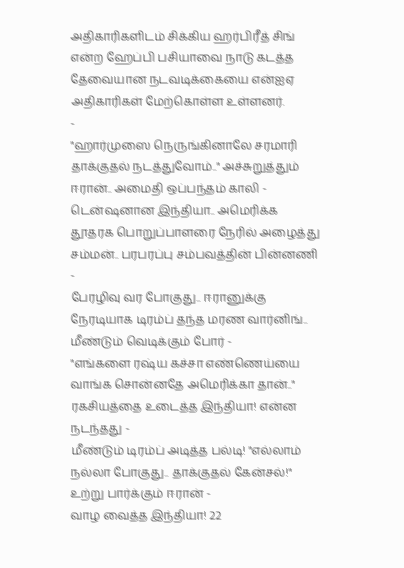அதிகாரிகளிடம் சிக்கிய ஹர்பிரீத் சிங் என்ற ஹேப்பி பசியாவை நாடு கடத்த தேவையான நடவடிக்கையை என்ஐஏ அதிகாரிகள் மேற்கொள்ள உள்ளனர்.
-
"ஹார்முஸை நெருங்கினாலே சரமாரி தாக்குதல் நடத்துவோம்.." அச்சுறுத்தும் ஈரான்.. அமைதி ஒப்பந்தம் காலி -
டென்ஷனான இந்தியா.. அமெரிக்க தூதரக பொறுப்பாளரை நேரில் அழைத்து சம்மன்.. பரபரப்பு சம்பவத்தின் பின்னணி -
பேரழிவு வர போகுது.. ஈரானுக்கு நேரடியாக டிரம்ப் தந்த மரண வார்னிங்.. மீண்டும் வெடிக்கும் போர் -
"எங்களை ரஷ்ய கச்சா எண்ணெய்யை வாங்க சொன்னதே அமெரிக்கா தான்.." ரகசியத்தை உடைத்த இந்தியா! என்ன நடந்தது -
மீண்டும் டிரம்ப் அடித்த பல்டி! "எல்லாம் நல்லா போகுது.. தாக்குதல் கேன்சல்!" உற்று பார்க்கும் ஈரான் -
வாழ வைத்த இந்தியா! 22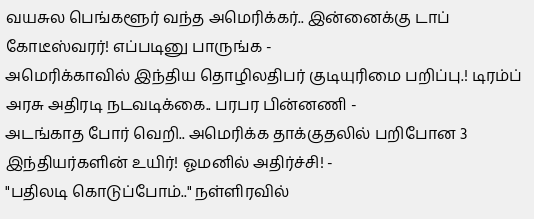வயசுல பெங்களூர் வந்த அமெரிக்கர்.. இன்னைக்கு டாப் கோடீஸ்வரர்! எப்படினு பாருங்க -
அமெரிக்காவில் இந்திய தொழிலதிபர் குடியுரிமை பறிப்பு.! டிரம்ப் அரசு அதிரடி நடவடிக்கை.. பரபர பின்னணி -
அடங்காத போர் வெறி.. அமெரிக்க தாக்குதலில் பறிபோன 3 இந்தியர்களின் உயிர்! ஓமனில் அதிர்ச்சி! -
"பதிலடி கொடுப்போம்.." நள்ளிரவில்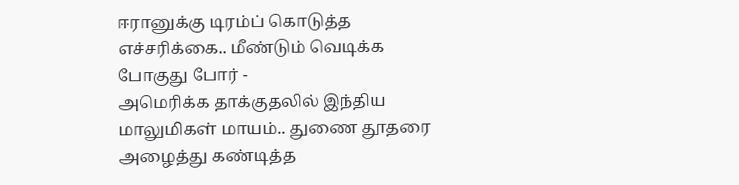ஈரானுக்கு டிரம்ப் கொடுத்த எச்சரிக்கை.. மீண்டும் வெடிக்க போகுது போர் -
அமெரிக்க தாக்குதலில் இந்திய மாலுமிகள் மாயம்.. துணை தூதரை அழைத்து கண்டித்த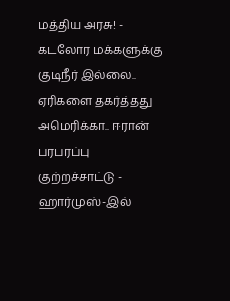மத்திய அரசு! -
கடலோர மக்களுக்கு குடிநீர் இல்லை.. ஏரிகளை தகர்த்தது அமெரிக்கா.. ஈரான் பரபரப்பு குற்றச்சாட்டு -
ஹார்முஸ்-இல்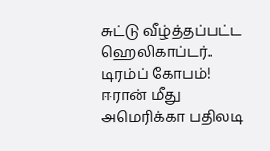சுட்டு வீழ்த்தப்பட்ட ஹெலிகாப்டர்.. டிரம்ப் கோபம்! ஈரான் மீது அமெரிக்கா பதிலடி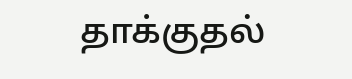தாக்குதல்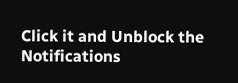Click it and Unblock the Notifications